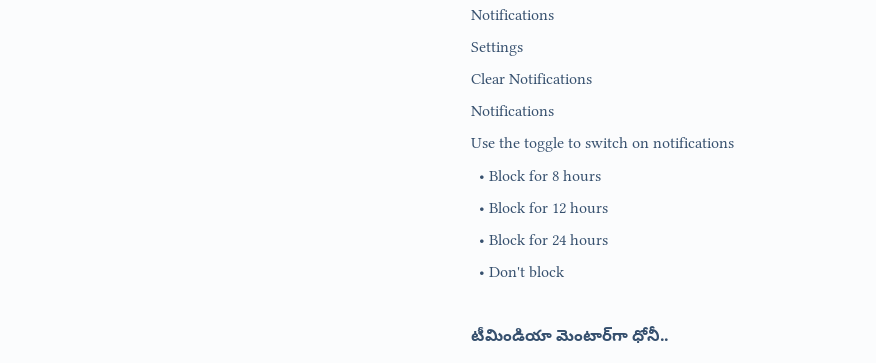Notifications
Settings
Clear Notifications
Notifications
Use the toggle to switch on notifications
  • Block for 8 hours
  • Block for 12 hours
  • Block for 24 hours
  • Don't block

టీమిండియా మెంటార్‌గా ధోనీ..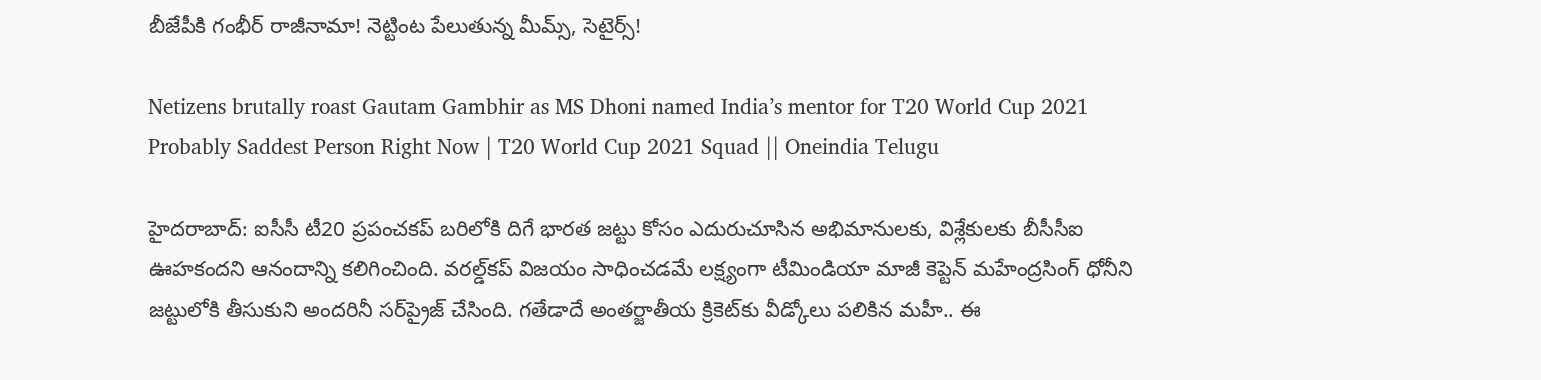బీజేపీకి గంభీర్‌ రాజీనామా! నెట్టింట పేలుతున్న మీమ్స్, సెటైర్స్!

Netizens brutally roast Gautam Gambhir as MS Dhoni named India’s mentor for T20 World Cup 2021
Probably Saddest Person Right Now | T20 World Cup 2021 Squad || Oneindia Telugu

హైదరాబాద్: ఐసీసీ టీ20 ప్రపంచకప్ బరిలోకి దిగే భారత జట్టు కోసం ఎదురుచూసిన అభిమానులకు, విశ్లేకులకు బీసీసీఐ ఊహకందని ఆనందాన్ని కలిగించింది. వరల్డ్‌కప్ విజయం సాధించడమే లక్ష్యంగా టీమిండియా మాజీ కెప్టెన్ మహేంద్ర‌సింగ్ ధోనీని జట్టులోకి తీసుకుని అందరినీ సర్‌ప్రైజ్ చేసింది. గతేడాదే అంతర్జాతీయ క్రికెట్‌కు వీడ్కోలు పలికిన మహీ.. ఈ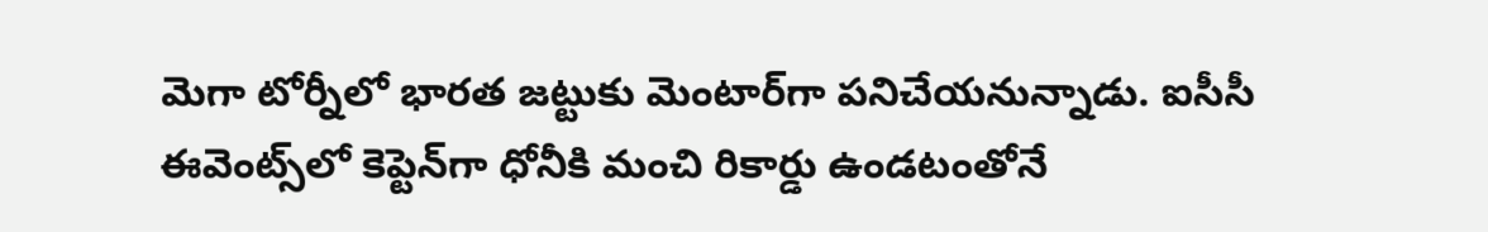మెగా టోర్నీలో భారత జట్టుకు మెంటార్‌గా పనిచేయనున్నాడు. ఐసీసీ ఈవెంట్స్‌లో కెప్టెన్‌గా ధోనీకి మంచి రికార్డు ఉండటంతోనే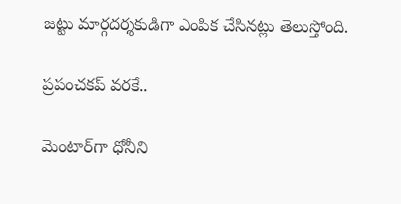జట్టు మార్గదర్శకుడిగా ఎంపిక చేసినట్లు తెలుస్తోంది.

ప్రపంచకప్ వరకే..

మెంటార్‌గా ధోనీని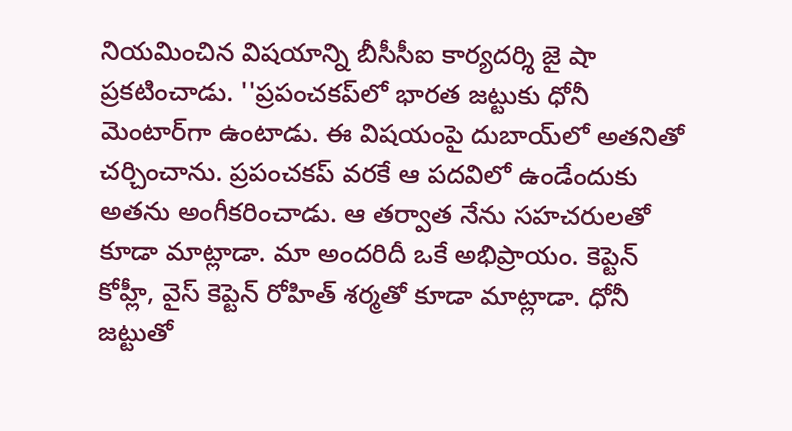నియమించిన విషయాన్ని బీసీసీఐ కార్యదర్శి జై షా ప్రకటించాడు. ''ప్రపంచకప్‌లో భారత జట్టుకు ధోనీ మెంటార్‌గా ఉంటాడు. ఈ విషయంపై దుబాయ్‌లో అతనితో చర్చించాను. ప్రపంచకప్‌ వరకే ఆ పదవిలో ఉండేందుకు అతను అంగీకరించాడు. ఆ తర్వాత నేను సహచరులతో కూడా మాట్లాడా. మా అందరిదీ ఒకే అభిప్రాయం. కెప్టెన్‌ కోహ్లీ, వైస్‌ కెప్టెన్‌ రోహిత్‌ శర్మతో కూడా మాట్లాడా. ధోనీ జట్టుతో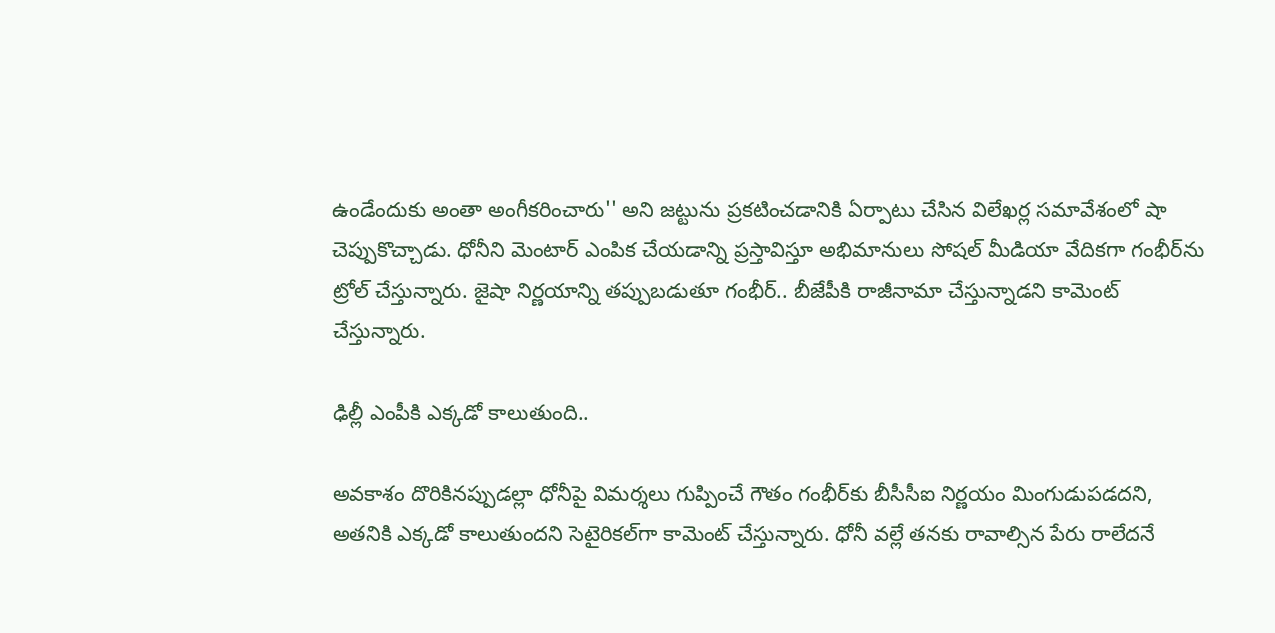ఉండేందుకు అంతా అంగీకరించారు'' అని జట్టును ప్రకటించడానికి ఏర్పాటు చేసిన విలేఖర్ల సమావేశంలో షా చెప్పుకొచ్చాడు. ధోనీని మెంటార్ ఎంపిక చేయడాన్ని ప్రస్తావిస్తూ అభిమానులు సోషల్ మీడియా వేదికగా గంభీర్‌ను ట్రోల్ చేస్తున్నారు. జైషా నిర్ణయాన్ని తప్పుబడుతూ గంభీర్.. బీజేపీకి రాజీనామా చేస్తున్నాడని కామెంట్ చేస్తున్నారు.

ఢిల్లీ ఎంపీకి ఎక్కడో కాలుతుంది..

అవకాశం దొరికినప్పుడల్లా ధోనీపై విమర్శలు గుప్పించే గౌతం గంభీర్‌కు బీసీసీఐ నిర్ణయం మింగుడుపడదని, అతనికి ఎక్కడో కాలుతుందని సెటైరికల్‌గా కామెంట్ చేస్తున్నారు. ధోనీ వల్లే తనకు రావాల్సిన పేరు రాలేదనే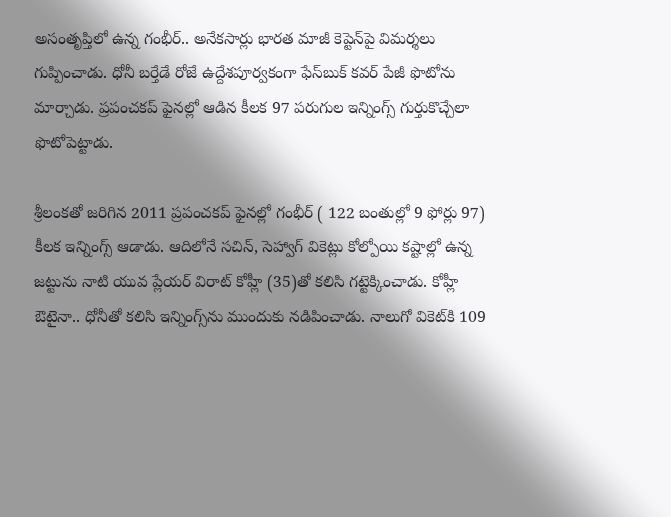అసంతృప్తిలో ఉన్న గంభీర్.. అనేకసార్లు భారత మాజీ కెప్టెన్‌పై విమర్శలు గుప్పించాడు. ధోనీ బర్తేడే రోజే ఉద్దేశపూర్వకంగా ఫేస్‌బుక్ కవర్ పేజీ ఫొటోను మార్చాడు. ప్రపంచకప్ ఫైనల్లో ఆడిన కీలక 97 పరుగుల ఇన్నింగ్స్ గుర్తుకొచ్చేలా ఫొటోపెట్టాడు.

శ్రీలంకతో జరిగిన 2011 ప్రపంచకప్ ఫైనల్లో గంభీర్ ( 122 బంతుల్లో 9 ఫోర్లు 97) కీలక ఇన్నింగ్స్ ఆడాడు. ఆదిలోనే సచిన్, సెహ్వాగ్ వికెట్లు కోల్పోయి కష్టాల్లో ఉన్న జట్టును నాటి యువ ప్లేయర్ విరాట్ కోహ్లీ (35)తో కలిసి గట్టెక్కించాడు. కోహ్లీ ఔటైనా.. ధోనీతో కలిసి ఇన్నింగ్స్‌ను ముందుకు నడిపించాడు. నాలుగో వికెట్‌కి 109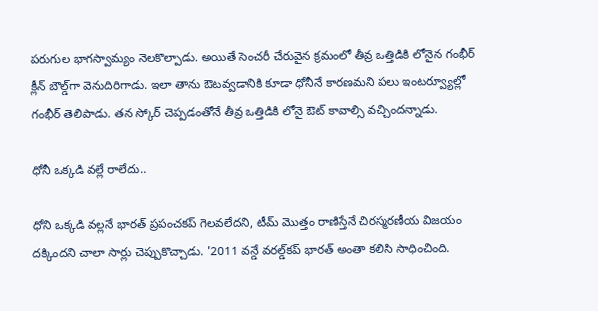పరుగుల భాగస్వామ్యం నెలకొల్పాడు. అయితే సెంచరీ చేరువైన క్రమంలో తీవ్ర ఒత్తిడికి లోనైన గంభీర్ క్లీన్ బౌల్డ్‌గా వెనుదిరిగాడు. ఇలా తాను ఔటవ్వడానికి కూడా ధోనీనే కారణమని పలు ఇంటర్వ్యూల్లో గంభీర్ తెలిపాడు. తన స్కోర్ చెప్పడంతోనే తీవ్ర ఒత్తిడికి లోనై ఔట్ కావాల్సి వచ్చిందన్నాడు.

ధోనీ ఒక్కడి వల్లే రాలేదు..

ధోని ఒక్కడి వల్లనే భారత్ ప్రపంచకప్ గెలవలేదని, టీమ్ మొత్తం రాణిస్తేనే చిరస్మరణీయ విజయం దక్కిందని చాలా సార్లు చెప్పుకొచ్చాడు. '2011 వన్డే వరల్డ్‌‌కప్ భారత్ అంతా కలిసి సాధించింది.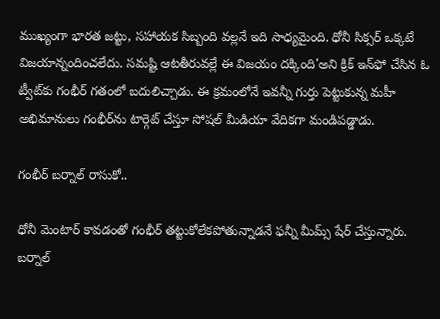ముఖ్యంగా భారత జట్టు, సహాయక సిబ్బంది వల్లనే ఇది సాధ్యమైంది. ధోనీ సిక్సర్ ఒక్కటే విజయాన్నందించలేదు. సమష్టి ఆటతీరువల్లే ఈ విజయం దక్కింది'అని క్రిక్ ఇన్‌ఫో చేసిన ఓ ట్వీట్‌కు గంభీర్ గతంలో బదులిచ్చాడు. ఈ క్రమంలోనే ఇవన్నీ గుర్తు పెట్టుకున్న మహీ అభిమానులు గంభీర్‌ను టార్గెట్ చేస్తూ సోషల్ మీడియా వేదికగా మండిపడ్డాడు.

గంభీర్ బర్నాల్ రాసుకో..

ధోనీ మెంటార్ కావడంతో గంభీర్ తట్టుకోలేకపోతున్నాడనే ఫన్నీ మీమ్స్ షేర్ చేస్తున్నారు. బర్నాల్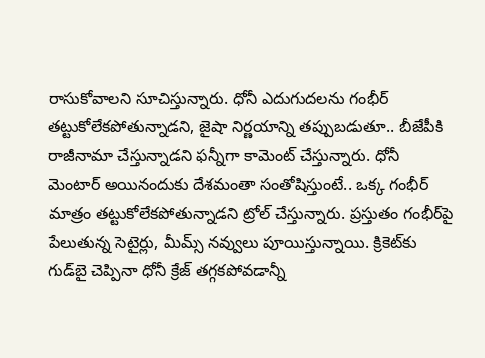రాసుకోవాలని సూచిస్తున్నారు. ధోనీ ఎదుగుదలను గంభీర్ తట్టుకోలేకపోతున్నాడని, జైషా నిర్ణయాన్ని తప్పుబడుతూ.. బీజేపీకి రాజీనామా చేస్తున్నాడని ఫన్నీగా కామెంట్ చేస్తున్నారు. ధోనీ మెంటార్ అయినందుకు దేశమంతా సంతోషిస్తుంటే.. ఒక్క గంభీర్ మాత్రం తట్టుకోలేకపోతున్నాడని ట్రోల్ చేస్తున్నారు. ప్రస్తుతం గంభీర్‌పై పేలుతున్న సెటైర్లు, మీమ్స్ నవ్వులు పూయిస్తున్నాయి. క్రికెట్‌కు గుడ్‌బై చెప్పినా ధోనీ క్రేజ్ తగ్గకపోవడాన్నీ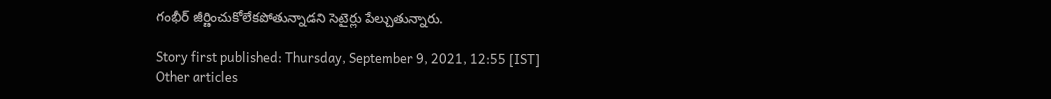గంభీర్ జీర్ణించుకోలేకపోతున్నాడని సెటైర్లు పేల్చుతున్నారు.

Story first published: Thursday, September 9, 2021, 12:55 [IST]
Other articles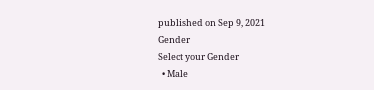published on Sep 9, 2021
Gender
Select your Gender
  • Male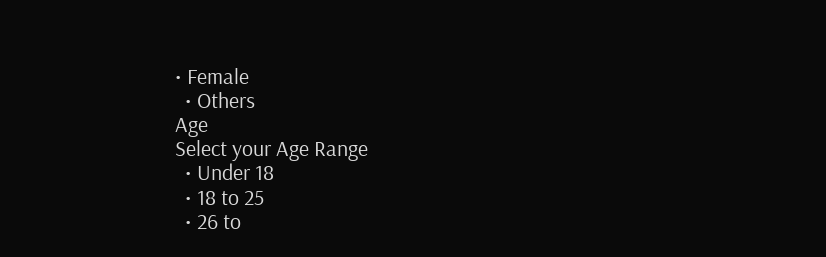• Female
  • Others
Age
Select your Age Range
  • Under 18
  • 18 to 25
  • 26 to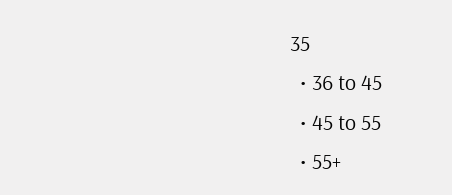35
  • 36 to 45
  • 45 to 55
  • 55+